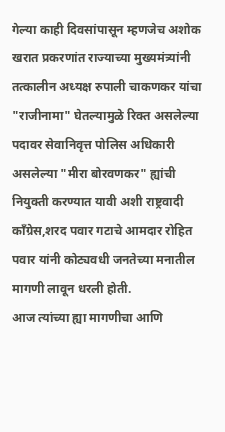गेल्या काही दिवसांपासून म्हणजेच अशोक खरात प्रकरणांत राज्याच्या मुख्यमंत्र्यांनी तत्कालीन अध्यक्ष रुपाली चाकणकर यांचा "राजीनामा" घेतल्यामुळे रिक्त असलेल्या पदावर सेवानिवृत्त पोलिस अधिकारी असलेल्या "मीरा बोरवणकर" ह्यांची नियुक्ती करण्यात यावी अशी राष्ट्रवादी काँग्रेस,शरद पवार गटाचे आमदार रोहित पवार यांनी कोट्यवधी जनतेच्या मनातील मागणी लावून धरली होती.
आज त्यांच्या ह्या मागणीचा आणि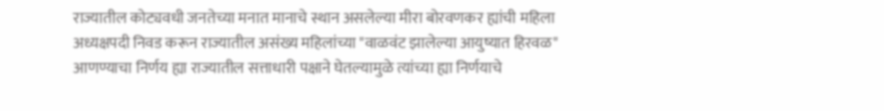राज्यातील कोट्यवधी जनतेच्या मनात मानाचे स्थान असलेल्या मीरा बोरवणकर ह्यांची महिला अध्यक्षपदी निवड करून राज्यातील असंख्य महिलांच्या "वाळवंट झालेल्या आयुष्यात हिरवळ" आणण्याचा निर्णय ह्या राज्यातील सत्ताधारी पक्षाने घेतल्यामुळे त्यांच्या ह्या निर्णयाचे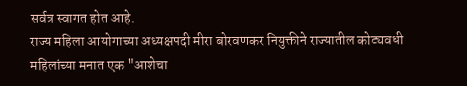सर्वत्र स्वागत होत आहे.
राज्य महिला आयोगाच्या अध्यक्षपदी मीरा बोरवणकर नियुक्तीने राज्यातील कोट्यवधी महिलांच्या मनात एक "आशेचा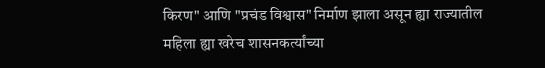किरण" आणि "प्रचंड विश्वास" निर्माण झाला असून ह्या राज्यातील महिला ह्या खरेच शासनकर्त्यांच्या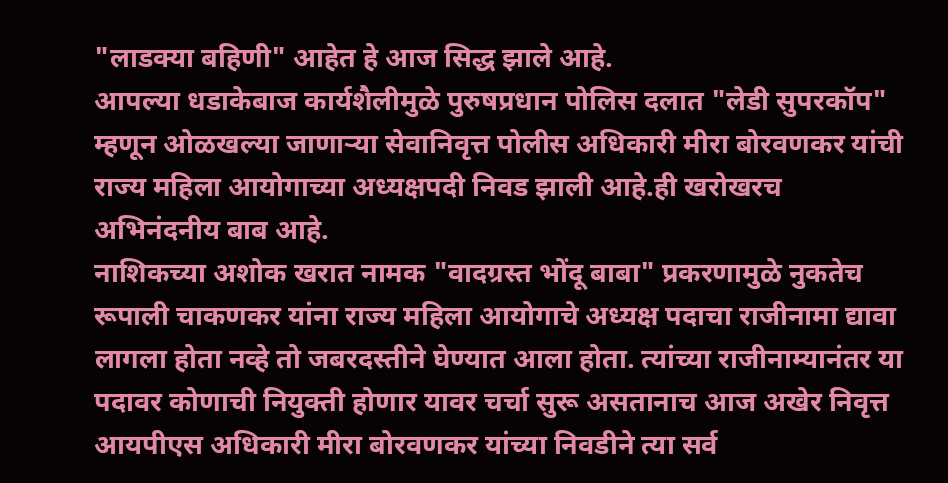"लाडक्या बहिणी" आहेत हे आज सिद्ध झाले आहे.
आपल्या धडाकेबाज कार्यशैलीमुळे पुरुषप्रधान पोलिस दलात "लेडी सुपरकॉप" म्हणून ओळखल्या जाणाऱ्या सेवानिवृत्त पोलीस अधिकारी मीरा बोरवणकर यांची राज्य महिला आयोगाच्या अध्यक्षपदी निवड झाली आहे.ही खरोखरच अभिनंदनीय बाब आहे.
नाशिकच्या अशोक खरात नामक "वादग्रस्त भोंदू बाबा" प्रकरणामुळे नुकतेच रूपाली चाकणकर यांना राज्य महिला आयोगाचे अध्यक्ष पदाचा राजीनामा द्यावा लागला होता नव्हे तो जबरदस्तीने घेण्यात आला होता. त्यांच्या राजीनाम्यानंतर या पदावर कोणाची नियुक्ती होणार यावर चर्चा सुरू असतानाच आज अखेर निवृत्त आयपीएस अधिकारी मीरा बोरवणकर यांच्या निवडीने त्या सर्व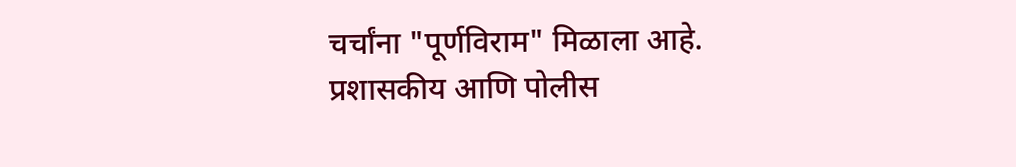चर्चांना "पूर्णविराम" मिळाला आहे.
प्रशासकीय आणि पोलीस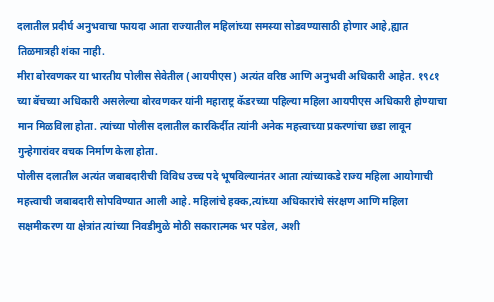दलातील प्रदीर्घ अनुभवाचा फायदा आता राज्यातील महिलांच्या समस्या सोडवण्यासाठी होणार आहे,ह्यात तिळमात्रही शंका नाही.
मीरा बोरवणकर या भारतीय पोलीस सेवेतील (आयपीएस) अत्यंत वरिष्ठ आणि अनुभवी अधिकारी आहेत. १९८१ च्या बॅचच्या अधिकारी असलेल्या बोरवणकर यांनी महाराष्ट्र कॅडरच्या पहिल्या महिला आयपीएस अधिकारी होण्याचा मान मिळविला होता. त्यांच्या पोलीस दलातील कारकिर्दीत त्यांनी अनेक महत्त्वाच्या प्रकरणांचा छडा लावून गुन्हेगारांवर वचक निर्माण केला होता.
पोलीस दलातील अत्यंत जबाबदारीची विविध उच्च पदे भूषविल्यानंतर आता त्यांच्याकडे राज्य महिला आयोगाची महत्त्वाची जबाबदारी सोपविण्यात आली आहे. महिलांचे हक्क,त्यांच्या अधिकारांचे संरक्षण आणि महिला सक्षमीकरण या क्षेत्रांत त्यांच्या निवडीमुळे मोठी सकारात्मक भर पडेल, अशी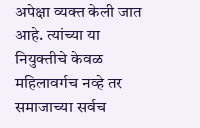अपेक्षा व्यक्त केली जात आहे. त्यांच्या या नियुक्तीचे केवळ महिलावर्गच नव्हे तर समाजाच्या सर्वच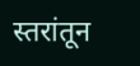स्तरांतून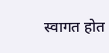स्वागत होत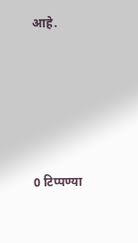आहे.





0 टिप्पण्या